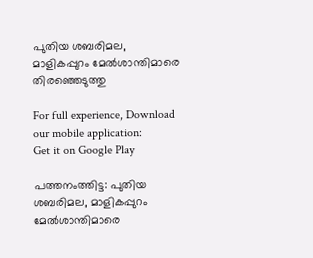പുതിയ ശബരിമല, മാളികപ്പുറം മേല്‍ശാന്തിമാരെ തിരഞ്ഞെടുത്തു

For full experience, Download our mobile application:
Get it on Google Play

പത്തനംത്തിട്ട: പുതിയ ശബരിമല, മാളികപ്പുറം മേല്‍ശാന്തിമാരെ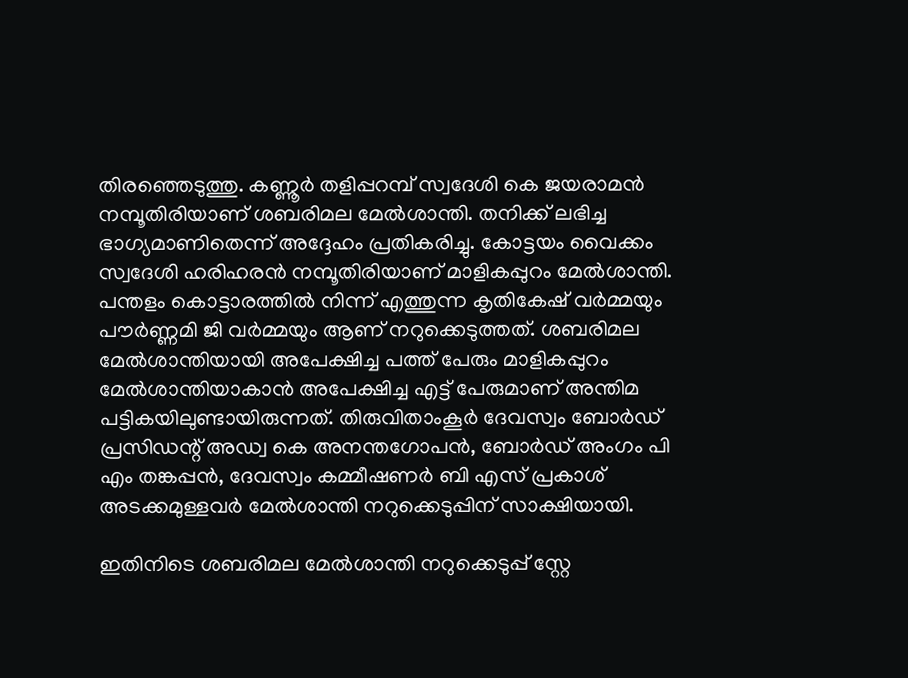തിരഞ്ഞെടുത്തു. കണ്ണൂര്‍ തളിപ്പറമ്പ് സ്വദേശി കെ ജയരാമന്‍ നമ്പൂതിരിയാണ് ശബരിമല മേല്‍ശാന്തി. തനിക്ക് ലഭിച്ച ഭാഗ്യമാണിതെന്ന് അദ്ദേഹം പ്രതികരിച്ചു. കോട്ടയം വൈക്കം സ്വദേശി ഹരിഹരന്‍ നമ്പൂതിരിയാണ് മാളികപ്പുറം മേല്‍ശാന്തി. പന്തളം കൊട്ടാരത്തില്‍ നിന്ന് എത്തുന്ന കൃതികേഷ് വര്‍മ്മയും പൗര്‍ണ്ണമി ജി വര്‍മ്മയും ആണ് നറുക്കെടുത്തത്. ശബരിമല മേല്‍ശാന്തിയായി അപേക്ഷിച്ച പത്ത് പേരും മാളികപ്പുറം മേല്‍ശാന്തിയാകാന്‍ അപേക്ഷിച്ച എട്ട് പേരുമാണ് അന്തിമ പട്ടികയിലുണ്ടായിരുന്നത്. തിരുവിതാംകൂര്‍ ദേവസ്വം ബോര്‍ഡ് പ്രസിഡന്റ് അഡ്വ കെ അനന്തഗോപന്‍, ബോര്‍ഡ് അംഗം പി എം തങ്കപ്പന്‍, ദേവസ്വം കമ്മീഷണര്‍ ബി എസ് പ്രകാശ് അടക്കമുള്ളവര്‍ മേല്‍ശാന്തി നറുക്കെടുപ്പിന് സാക്ഷിയായി.

ഇതിനിടെ ശബരിമല മേല്‍ശാന്തി നറുക്കെടുപ്പ് സ്റ്റേ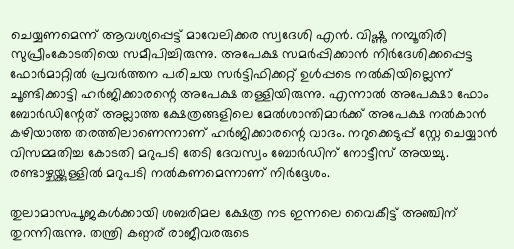ചെയ്യണമെന്ന് ആവശ്യപ്പെട്ട് മാവേലിക്കര സ്വദേശി എന്‍. വിഷ്ണു നമ്പൂതിരി സുപ്രീംകോടതിയെ സമീപിച്ചിരുന്നു. അപേക്ഷ സമര്‍പ്പിക്കാന്‍ നിര്‍ദേശിക്കപ്പെട്ട ഫോര്‍മാറ്റില്‍ പ്രവര്‍ത്തന പരിചയ സര്‍ട്ടിഫിക്കറ്റ് ഉള്‍പ്പടെ നല്‍കിയില്ലെന്ന് ചൂണ്ടിക്കാട്ടി ഹര്‍ജിക്കാരന്റെ അപേക്ഷ തള്ളിയിരുന്നു. എന്നാല്‍ അപേക്ഷാ ഫോം ബോര്‍ഡിന്റേത് അല്ലാത്ത ക്ഷേത്രങ്ങളിലെ മേല്‍ശാന്തിമാര്‍ക്ക് അപേക്ഷ നല്‍കാന്‍ കഴിയാത്ത തരത്തിലാണെന്നാണ് ഹര്‍ജിക്കാരന്റെ വാദം. നറുക്കെടുപ്പ് സ്റ്റേ ചെയ്യാന്‍ വിസമ്മതിച്ച കോടതി മറുപടി തേടി ദേവസ്വം ബോര്‍ഡിന് നോട്ടീസ് അയച്ചു. രണ്ടാഴ്ചയ്ക്കുള്ളില്‍ മറുപടി നല്‍കണമെന്നാണ് നിര്‍ദ്ദേശം.

തുലാമാസപൂജകള്‍ക്കായി ശബരിമല ക്ഷേത്ര നട ഇന്നലെ വൈകീട്ട് അഞ്ചിന് തുറന്നിരുന്നു. തന്ത്രി കണ്ഠര് രാജീവരരുടെ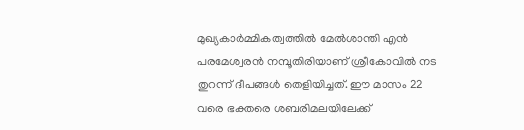മുഖ്യകാര്‍മ്മികത്വത്തില്‍ മേല്‍ശാന്തി എന്‍ പരമേശ്വരന്‍ നമ്പൂതിരിയാണ് ശ്രീകോവില്‍ നട തുറന്ന് ദീപങ്ങള്‍ തെളിയിച്ചത്. ഈ മാസം 22 വരെ ഭക്തരെ ശബരിമലയിലേക്ക്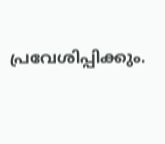പ്രവേശിപ്പിക്കും.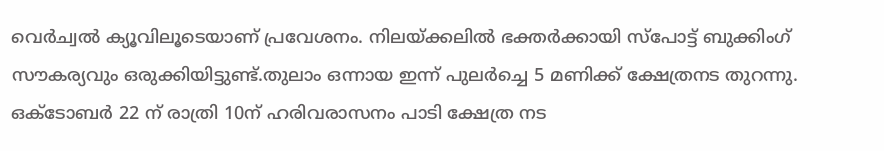വെര്‍ച്വല്‍ ക്യൂവിലൂടെയാണ് പ്രവേശനം. നിലയ്ക്കലില്‍ ഭക്തര്‍ക്കായി സ്‌പോട്ട് ബുക്കിംഗ് സൗകര്യവും ഒരുക്കിയിട്ടുണ്ട്.തുലാം ഒന്നായ ഇന്ന് പുലര്‍ച്ചെ 5 മണിക്ക് ക്ഷേത്രനട തുറന്നു. ഒക്ടോബര്‍ 22 ന് രാത്രി 10ന് ഹരിവരാസനം പാടി ക്ഷേത്ര നട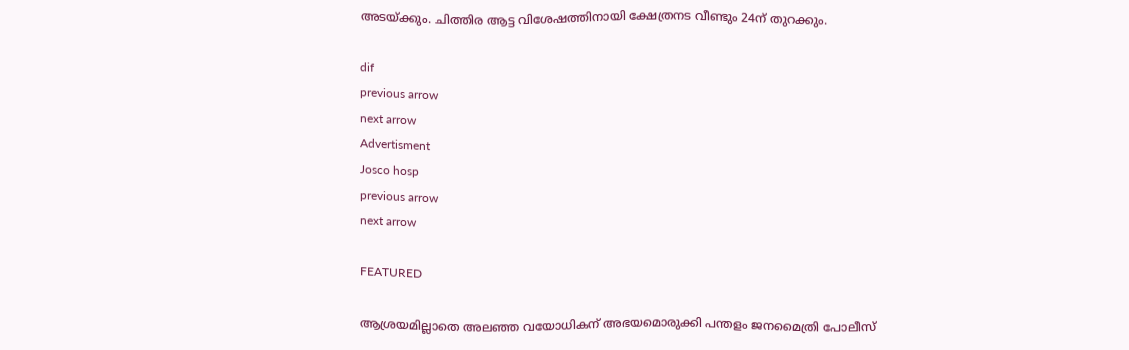അടയ്ക്കും. ചിത്തിര ആട്ട വിശേഷത്തിനായി ക്ഷേത്രനട വീണ്ടും 24ന് തുറക്കും.

dif
previous arrow
next arrow
Advertisment
Josco hosp
previous arrow
next arrow

FEATURED

ആശ്രയമില്ലാതെ അലഞ്ഞ വയോധികന് അഭയമൊരുക്കി പന്തളം ജനമൈത്രി പോലീസ്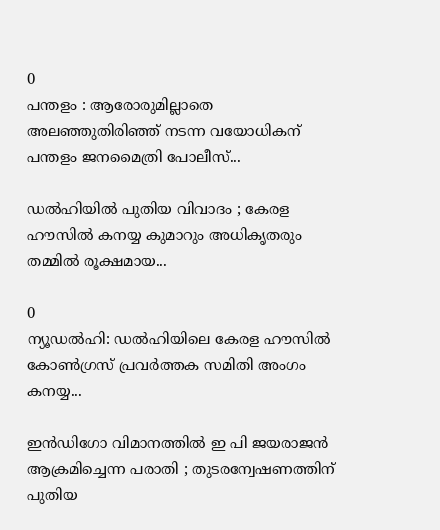0
പന്തളം : ആരോരുമില്ലാതെ അലഞ്ഞുതിരിഞ്ഞ് നടന്ന വയോധികന് പന്തളം ജനമൈത്രി പോലീസ്...

ഡൽഹിയിൽ പുതിയ വിവാദം ; കേരള ഹൗസിൽ കനയ്യ കുമാറും അധികൃതരും തമ്മിൽ രൂക്ഷമായ...

0
ന്യൂഡല്‍ഹി: ഡല്‍ഹിയിലെ കേരള ഹൗസില്‍ കോണ്‍ഗ്രസ് പ്രവര്‍ത്തക സമിതി അംഗം കനയ്യ...

ഇന്‍ഡിഗോ വിമാനത്തില്‍ ഇ പി ജയരാജന്‍ ആക്രമിച്ചെന്ന പരാതി ; തുടരന്വേഷണത്തിന് പുതിയ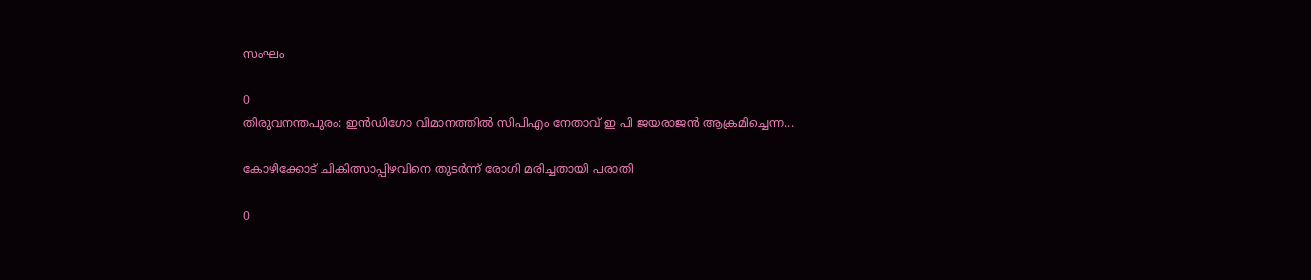സംഘം

0
തിരുവനന്തപുരം: ഇന്‍ഡിഗോ വിമാനത്തില്‍ സിപിഎം നേതാവ് ഇ പി ജയരാജന്‍ ആക്രമിച്ചെന്ന...

കോഴിക്കോട് ചികിത്സാപ്പിഴവിനെ തുടർന്ന് രോഗി മരിച്ചതായി പരാതി

0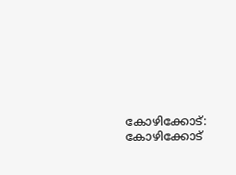കോഴിക്കോട്: കോഴിക്കോട്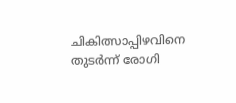ചികിത്സാപ്പിഴവിനെ തുടർന്ന് രോഗി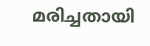മരിച്ചതായി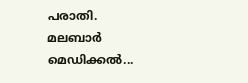പരാതി. മലബാർ മെഡിക്കൽ...